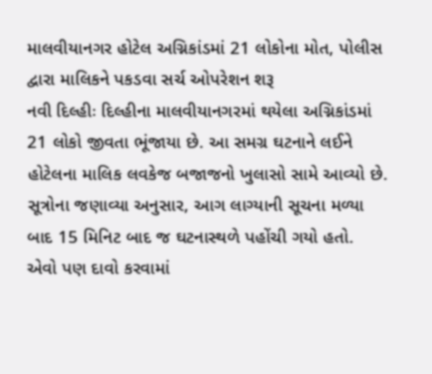માલવીયાનગર હોટેલ અગ્નિકાંડમાં 21 લોકોના મોત, પોલીસ દ્વારા માલિકને પકડવા સર્ચ ઓપરેશન શરૂ
નવી દિલ્હીઃ દિલ્હીના માલવીયાનગરમાં થયેલા અગ્નિકાંડમાં 21 લોકો જીવતા ભૂંજાયા છે. આ સમગ્ર ઘટનાને લઈને હોટેલના માલિક લવકેજ બજાજનો ખુલાસો સામે આવ્યો છે. સૂત્રોના જણાવ્યા અનુસાર, આગ લાગ્યાની સૂચના મળ્યા બાદ 15 મિનિટ બાદ જ ઘટનાસ્થળે પહોંચી ગયો હતો. એવો પણ દાવો કરવામાં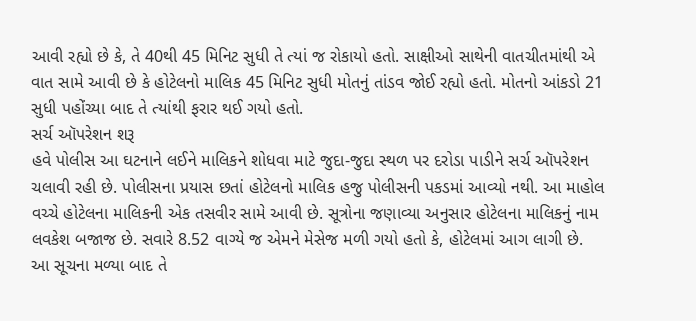આવી રહ્યો છે કે, તે 40થી 45 મિનિટ સુધી તે ત્યાં જ રોકાયો હતો. સાક્ષીઓ સાથેની વાતચીતમાંથી એ વાત સામે આવી છે કે હોટેલનો માલિક 45 મિનિટ સુધી મોતનું તાંડવ જોઈ રહ્યો હતો. મોતનો આંકડો 21 સુધી પહોંચ્યા બાદ તે ત્યાંથી ફરાર થઈ ગયો હતો.
સર્ચ ઑપરેશન શરૂ
હવે પોલીસ આ ઘટનાને લઈને માલિકને શોધવા માટે જુદા-જુદા સ્થળ પર દરોડા પાડીને સર્ચ ઑપરેશન ચલાવી રહી છે. પોલીસના પ્રયાસ છતાં હોટેલનો માલિક હજુ પોલીસની પકડમાં આવ્યો નથી. આ માહોલ વચ્ચે હોટેલના માલિકની એક તસવીર સામે આવી છે. સૂત્રોના જણાવ્યા અનુસાર હોટેલના માલિકનું નામ લવકેશ બજાજ છે. સવારે 8.52 વાગ્યે જ એમને મેસેજ મળી ગયો હતો કે, હોટેલમાં આગ લાગી છે.
આ સૂચના મળ્યા બાદ તે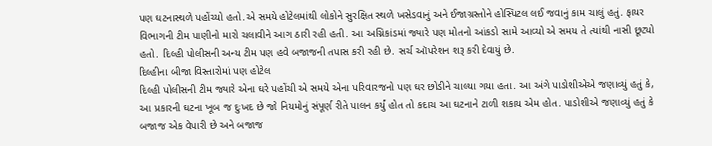પણ ઘટનાસ્થળે પહોંચ્યો હતો.એ સમયે હોટેલમાંથી લોકોને સુરક્ષિત સ્થળે ખસેડવાનું અને ઈજાગ્રસ્તોને હોસ્પિટલ લઈ જવાનું કામ ચાલું હતું. ફાયર વિભાગની ટીમ પાણીનો મારો ચલાવીને આગ ઠારી રહી હતી. આ અગ્નિકાંડમાં જ્યારે પણ મોતનો આંકડો સામે આવ્યો એ સમય તે ત્યાંથી નાસી છૂટ્યો હતો. દિલ્હી પોલીસની અન્ય ટીમ પણ હવે બજાજની તપાસ કરી રહી છે. સર્ચ ઑપરેશન શરૂ કરી દેવાયું છે.
દિલ્હીના બીજા વિસ્તારોમાં પણ હોટેલ
દિલ્હી પોલીસની ટીમ જ્યારે એના ઘરે પહોંચી એ સમયે એના પરિવારજનો પણ ઘર છોડીને ચાલ્યા ગયા હતા. આ અંગે પાડોશીએએ જણાવ્યું હતું કે, આ પ્રકારની ઘટના ખૂબ જ દુઃખદ છે જો નિયમોનું સંપૂર્ણ રીતે પાલન કર્યું હોત તો કદાચ આ ઘટનાને ટાળી શકાય એમ હોત. પાડોશીએ જણાવ્યું હતું કે બજાજ એક વેપારી છે અને બજાજ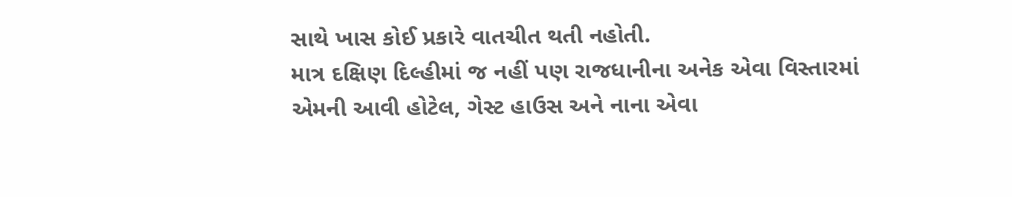સાથે ખાસ કોઈ પ્રકારે વાતચીત થતી નહોતી.
માત્ર દક્ષિણ દિલ્હીમાં જ નહીં પણ રાજધાનીના અનેક એવા વિસ્તારમાં એમની આવી હોટેલ, ગેસ્ટ હાઉસ અને નાના એવા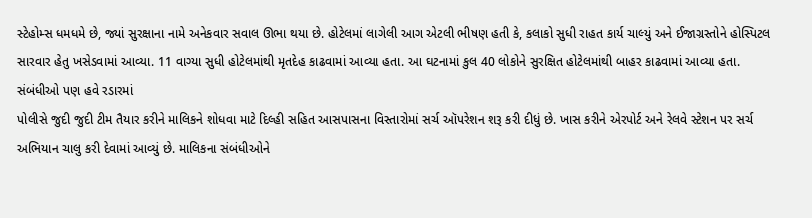સ્ટેહોમ્સ ધમધમે છે, જ્યાં સુરક્ષાના નામે અનેકવાર સવાલ ઊભા થયા છે. હોટેલમાં લાગેલી આગ એટલી ભીષણ હતી કે, કલાકો સુધી રાહત કાર્ય ચાલ્યું અને ઈજાગ્રસ્તોને હોસ્પિટલ સારવાર હેતુ ખસેડવામાં આવ્યા. 11 વાગ્યા સુધી હોટેલમાંથી મૃતદેહ કાઢવામાં આવ્યા હતા. આ ઘટનામાં કુલ 40 લોકોને સુરક્ષિત હોટેલમાંથી બાહર કાઢવામાં આવ્યા હતા.
સંબંધીઓ પણ હવે રડારમાં
પોલીસે જુદી જુદી ટીમ તૈયાર કરીને માલિકને શોધવા માટે દિલ્હી સહિત આસપાસના વિસ્તારોમાં સર્ચ ઑપરેશન શરૂ કરી દીધું છે. ખાસ કરીને એરપોર્ટ અને રેલવે સ્ટેશન પર સર્ચ અભિયાન ચાલુ કરી દેવામાં આવ્યું છે. માલિકના સંબંધીઓને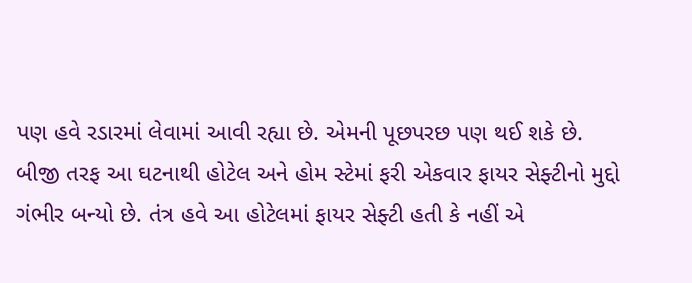પણ હવે રડારમાં લેવામાં આવી રહ્યા છે. એમની પૂછપરછ પણ થઈ શકે છે.
બીજી તરફ આ ઘટનાથી હોટેલ અને હોમ સ્ટેમાં ફરી એકવાર ફાયર સેફ્ટીનો મુદ્દો ગંભીર બન્યો છે. તંત્ર હવે આ હોટેલમાં ફાયર સેફ્ટી હતી કે નહીં એ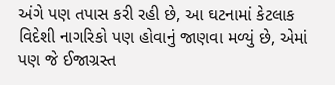અંગે પણ તપાસ કરી રહી છે, આ ઘટનામાં કેટલાક વિદેશી નાગરિકો પણ હોવાનું જાણવા મળ્યું છે, એમાં પણ જે ઈજાગ્રસ્ત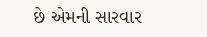છે એમની સારવાર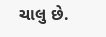ચાલુ છે.